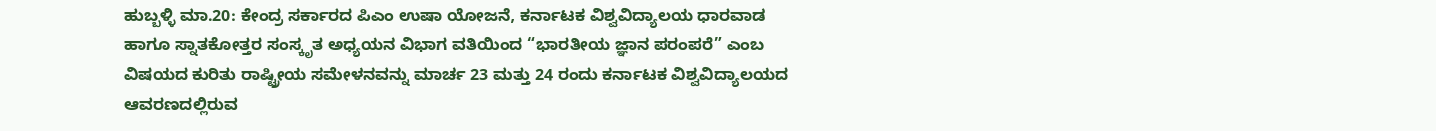ಹುಬ್ಬಳ್ಳಿ ಮಾ.20: ಕೇಂದ್ರ ಸರ್ಕಾರದ ಪಿಎಂ ಉಷಾ ಯೋಜನೆ, ಕರ್ನಾಟಕ ವಿಶ್ವವಿದ್ಯಾಲಯ ಧಾರವಾಡ ಹಾಗೂ ಸ್ನಾತಕೋತ್ತರ ಸಂಸ್ಕೃತ ಅಧ್ಯಯನ ವಿಭಾಗ ವತಿಯಿಂದ “ಭಾರತೀಯ ಜ್ಞಾನ ಪರಂಪರೆ” ಎಂಬ ವಿಷಯದ ಕುರಿತು ರಾಷ್ಟ್ರೀಯ ಸಮೇಳನವನ್ನು ಮಾರ್ಚ 23 ಮತ್ತು 24 ರಂದು ಕರ್ನಾಟಕ ವಿಶ್ವವಿದ್ಯಾಲಯದ ಆವರಣದಲ್ಲಿರುವ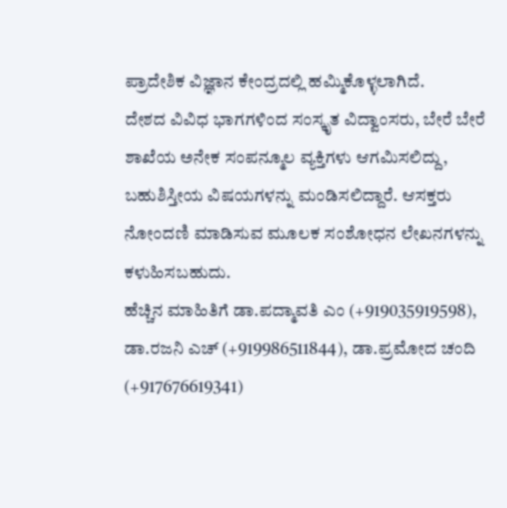ಪ್ರಾದೇಶಿಕ ವಿಜ್ಞಾನ ಕೇಂದ್ರದಲ್ಲಿ ಹಮ್ಮಿಕೊಳ್ಳಲಾಗಿದೆ.
ದೇಶದ ವಿವಿಧ ಭಾಗಗಳಿಂದ ಸಂಸ್ಕೃತ ವಿದ್ವಾಂಸರು, ಬೇರೆ ಬೇರೆ ಶಾಖೆಯ ಅನೇಕ ಸಂಪನ್ಮೂಲ ವ್ಯಕ್ತಿಗಳು ಆಗಮಿಸಲಿದ್ದು, ಬಹುಶಿಸ್ತೀಯ ವಿಷಯಗಳನ್ನು ಮಂಡಿಸಲಿದ್ದಾರೆ. ಆಸಕ್ತರು ನೋಂದಣಿ ಮಾಡಿಸುವ ಮೂಲಕ ಸಂಶೋಧನ ಲೇಖನಗಳನ್ನು ಕಳುಹಿಸಬಹುದು.
ಹೆಚ್ಚಿನ ಮಾಹಿತಿಗೆ ಡಾ.ಪದ್ಮಾವತಿ ಎಂ (+919035919598), ಡಾ.ರಜನಿ ಎಚ್ (+919986511844), ಡಾ.ಪ್ರಮೋದ ಚಂದಿ (+917676619341)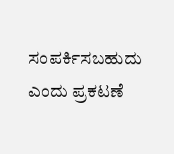ಸಂಪರ್ಕಿಸಬಹುದು ಎಂದು ಪ್ರಕಟಣೆ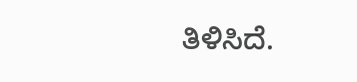ತಿಳಿಸಿದೆ.